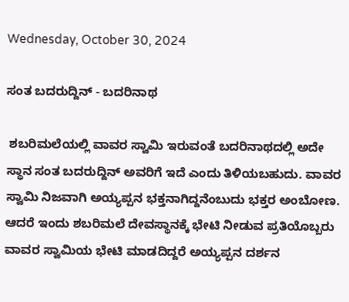Wednesday, October 30, 2024

ಸಂತ ಬದರುದ್ದಿನ್ - ಬದರಿನಾಥ

 ಶಬರಿಮಲೆಯಲ್ಲಿ ವಾವರ ಸ್ವಾಮಿ ಇರುವಂತೆ ಬದರಿನಾಥದಲ್ಲಿ ಅದೇ ಸ್ಥಾನ ಸಂತ ಬದರುದ್ದಿನ್ ಅವರಿಗೆ ಇದೆ ಎಂದು ತಿಳಿಯಬಹುದು. ವಾವರ ಸ್ವಾಮಿ ನಿಜವಾಗಿ ಅಯ್ಯಪ್ಪನ ಭಕ್ತನಾಗಿದ್ದನೆಂಬುದು ಭಕ್ತರ ಅಂಬೋಣ. ಆದರೆ ಇಂದು ಶಬರಿಮಲೆ ದೇವಸ್ಥಾನಕ್ಕೆ ಭೇಟಿ ನೀಡುವ ಪ್ರತಿಯೊಬ್ಬರು ವಾವರ ಸ್ವಾಮಿಯ ಭೇಟಿ ಮಾಡದಿದ್ದರೆ ಅಯ್ಯಪ್ಪನ ದರ್ಶನ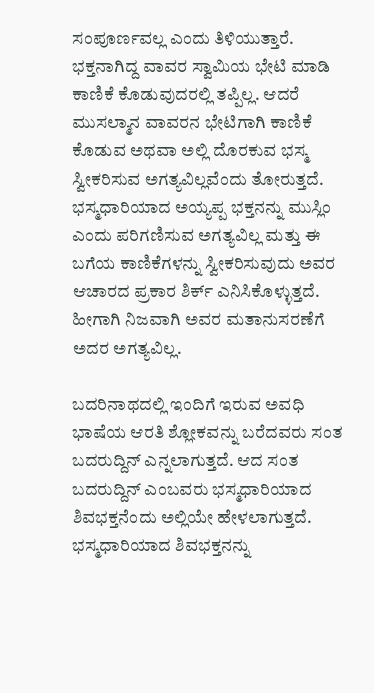ಸಂಪೂರ್ಣವಲ್ಲ ಎಂದು ತಿಳಿಯುತ್ತಾರೆ. ಭಕ್ತನಾಗಿದ್ದ ವಾವರ ಸ್ವಾಮಿಯ ಭೇಟಿ ಮಾಡಿ ಕಾಣಿಕೆ ಕೊಡುವುದರಲ್ಲಿ ತಪ್ಪಿಲ್ಲ. ಆದರೆ ಮುಸಲ್ಮಾನ ವಾವರನ ಭೇಟಿಗಾಗಿ ಕಾಣಿಕೆ ಕೊಡುವ ಅಥವಾ ಅಲ್ಲಿ ದೊರಕುವ ಭಸ್ಮ ಸ್ವೀಕರಿಸುವ ಅಗತ್ಯವಿಲ್ಲವೆಂದು ತೋರುತ್ತದೆ. ಭಸ್ಮಧಾರಿಯಾದ ಅಯ್ಯಪ್ಪ ಭಕ್ತನನ್ನು ಮುಸ್ಲಿಂ ಎಂದು ಪರಿಗಣಿಸುವ ಅಗತ್ಯವಿಲ್ಲ ಮತ್ತು ಈ ಬಗೆಯ ಕಾಣಿಕೆಗಳನ್ನು ಸ್ವೀಕರಿಸುವುದು ಅವರ ಆಚಾರದ ಪ್ರಕಾರ ಶಿರ್ಕ್ ಎನಿಸಿಕೊಳ್ಳುತ್ತದೆ. ಹೀಗಾಗಿ ನಿಜವಾಗಿ ಅವರ ಮತಾನುಸರಣೆಗೆ ಅದರ ಅಗತ್ಯವಿಲ್ಲ.

ಬದರಿನಾಥದಲ್ಲಿ ಇಂದಿಗೆ ಇರುವ ಅವಧಿ ಭಾಷೆಯ ಆರತಿ ಶ್ಲೋಕವನ್ನು ಬರೆದವರು ಸಂತ ಬದರುದ್ದಿನ್ ಎನ್ನಲಾಗುತ್ತದೆ. ಆದ ಸಂತ ಬದರುದ್ದಿನ್ ಎಂಬವರು ಭಸ್ಮಧಾರಿಯಾದ ಶಿವಭಕ್ತನೆಂದು ಅಲ್ಲಿಯೇ ಹೇಳಲಾಗುತ್ತದೆ. ಭಸ್ಮಧಾರಿಯಾದ ಶಿವಭಕ್ತನನ್ನು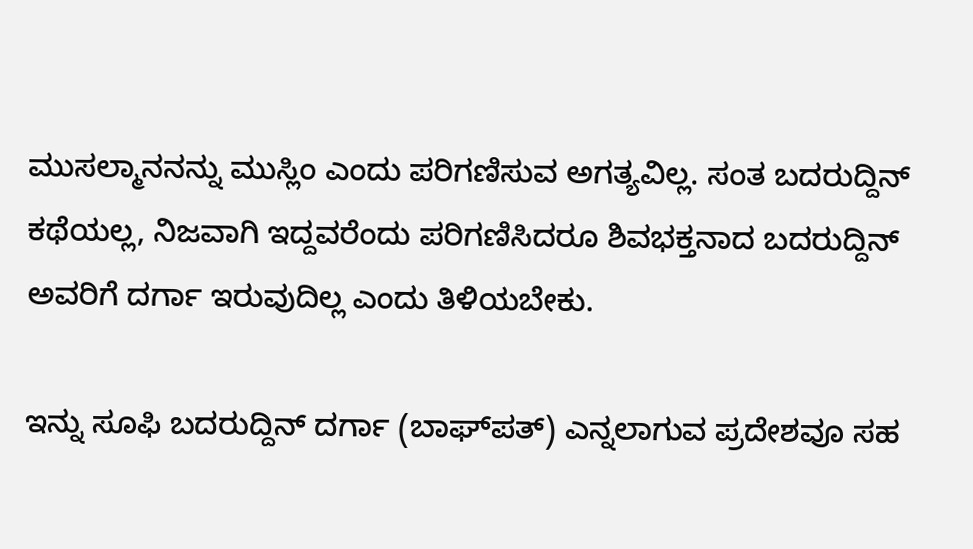ಮುಸಲ್ಮಾನನನ್ನು ಮುಸ್ಲಿಂ ಎಂದು ಪರಿಗಣಿಸುವ ಅಗತ್ಯವಿಲ್ಲ. ಸಂತ ಬದರುದ್ದಿನ್ ಕಥೆಯಲ್ಲ, ನಿಜವಾಗಿ ಇದ್ದವರೆಂದು ಪರಿಗಣಿಸಿದರೂ ಶಿವಭಕ್ತನಾದ ಬದರುದ್ದಿನ್ ಅವರಿಗೆ ದರ್ಗಾ ಇರುವುದಿಲ್ಲ ಎಂದು ತಿಳಿಯಬೇಕು.

ಇನ್ನು ಸೂಫಿ ಬದರುದ್ದಿನ್ ದರ್ಗಾ (ಬಾಘ್‍ಪತ್) ಎನ್ನಲಾಗುವ ಪ್ರದೇಶವೂ ಸಹ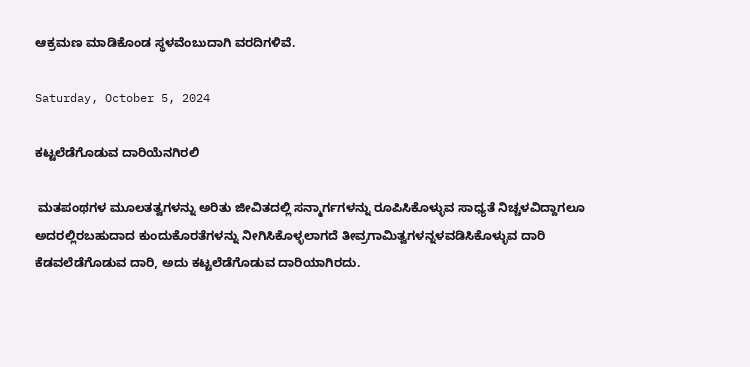ಆಕ್ರಮಣ ಮಾಡಿಕೊಂಡ ಸ್ಥಳವೆಂಬುದಾಗಿ ವರದಿಗಳಿವೆ.

Saturday, October 5, 2024

ಕಟ್ಟಲೆಡೆಗೊಡುವ ದಾರಿಯೆನಗಿರಲಿ

 ಮತಪಂಥಗಳ ಮೂಲತತ್ವಗಳನ್ನು ಅರಿತು ಜೀವಿತದಲ್ಲಿ ಸನ್ಮಾರ್ಗಗಳನ್ನು ರೂಪಿಸಿಕೊಳ್ಳುವ ಸಾಧ್ಯತೆ ನಿಚ್ಚಳವಿದ್ದಾಗಲೂ ಅದರಲ್ಲಿರಬಹುದಾದ ಕುಂದುಕೊರತೆಗಳನ್ನು ನೀಗಿಸಿಕೊಳ್ಳಲಾಗದೆ ತೀವ್ರಗಾಮಿತ್ವಗಳನ್ನಳವಡಿಸಿಕೊಳ್ಳುವ ದಾರಿ ಕೆಡವಲೆಡೆಗೊಡುವ ದಾರಿ, ಅದು ಕಟ್ಟಲೆಡೆಗೊಡುವ ದಾರಿಯಾಗಿರದು.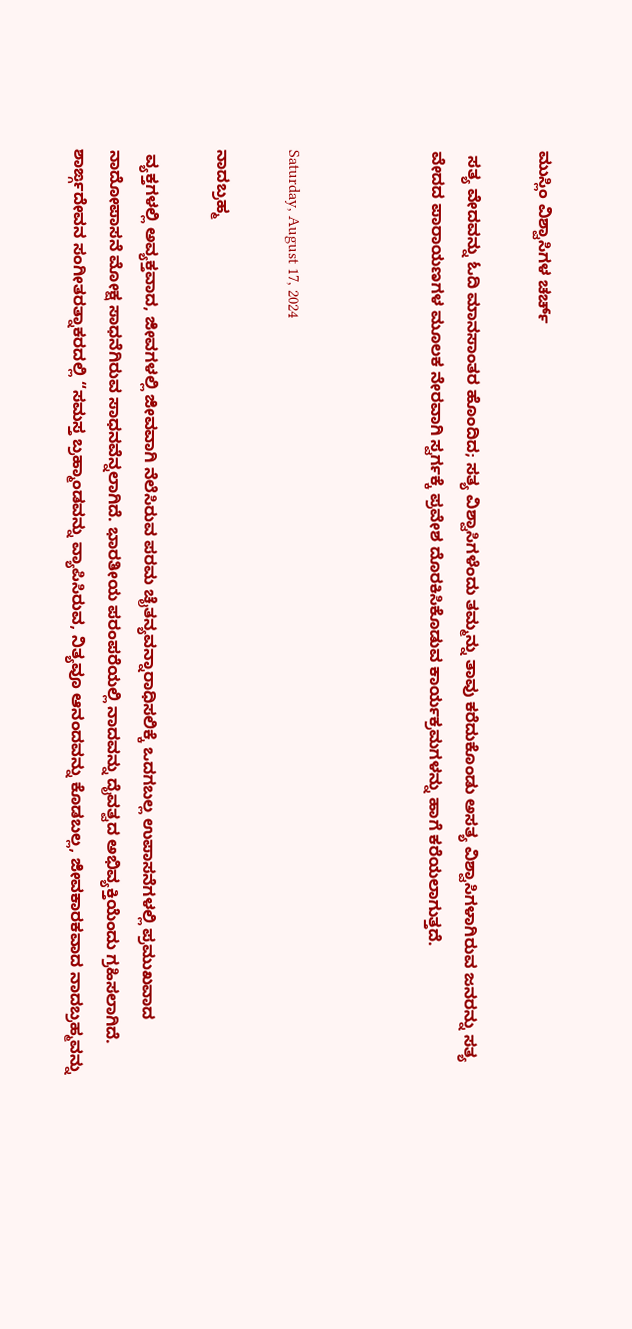ಮುಸ್ಲಿಂ ವಿಶ್ವಾಸಿಗಳ ಚರ್ಚ್

 ಸತ್ಯ ವೇದವನ್ನು ಓದಿ ಮಾನಸಾಂತರ ಹೊಂದಿದ‌; ಸತ್ಯ ವಿಶ್ವಾಸಿಗಳೆಂದು ತಮ್ಮನ್ನು ತಾವು ಕರೆದುಕೊಂಡು ಅಸತ್ಯ ವಿಶ್ವಾಸಿಗಳಾಗಿರುವ ಜನರನ್ನು ಸತ್ಯ ವೇದದ ಪಾರಾಯಣಗಳ ಮೂಲಕ ನೇರವಾಗಿ ಸ್ವರ್ಗಕ್ಕೆ ಪ್ರವೇಶ ದೊರಕಿಸಿಕೊಡುವ ಕಾರ್ಯಕ್ರಮಗಳನ್ನು ಹಾಗೆ ಕರೆಯಲಾಗುತ್ತದೆ.



Saturday, August 17, 2024

ನಾದಬ್ರಹ್ಮ

 ವ್ಯಕ್ತಗಳಲ್ಲಿ ಅವ್ಯಕ್ತವಾದ, ಜೀವಗಳಲ್ಲಿ ಜೀವವಾಗಿ ನೆಲೆಸಿರುವ ಪರಮ ಚೈತನ್ಯವನ್ನಾರಾಧಿಸಲಿಕ್ಕೆ ಒದಗಬಲ್ಲ ಉಪಾಸನೆಗಳಲ್ಲಿ ಪ್ರಮುಖವಾದ ನಾದೋಪಾಸನೆ ಮೋಕ್ಷ ಸಾಧನೆಗಿರುವ ಸಾಧನವೆನ್ನಲಾಗಿದೆ. ಭಾರತೀಯ ಪರಂಪರೆಯಲ್ಲಿ ನಾದವನ್ನು ದೈವತ್ವದ ಅಭಿವ್ಯಕ್ತಿಯೆಂದು ಗ್ರಹಿಸಲಾಗಿದೆ. ಶಾರ್ಙ್ಗದೇವನ ಸಂಗೀತರತ್ನಾಕರದಲ್ಲಿ “ಸಮಸ್ತ ಬ್ರಹ್ಮಾಂಡವನ್ನು ವ್ಯಾಪಿಸಿರುವ, ನಿತ್ಯವೂ ಆನಂದವನ್ನು ಕೊಡಬಲ್ಲ, ಜೀವಕಾರಕವಾದ ನಾದಬ್ರಹ್ಮವನ್ನು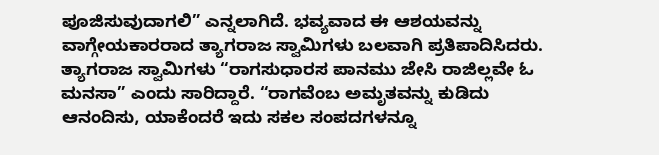ಪೂಜಿಸುವುದಾಗಲಿ” ಎನ್ನಲಾಗಿದೆ. ಭವ್ಯವಾದ ಈ ಆಶಯವನ್ನು ವಾಗ್ಗೇಯಕಾರರಾದ ತ್ಯಾಗರಾಜ ಸ್ವಾಮಿಗಳು ಬಲವಾಗಿ ಪ್ರತಿಪಾದಿಸಿದರು. ತ್ಯಾಗರಾಜ ಸ್ವಾಮಿಗಳು “ರಾಗಸುಧಾರಸ ಪಾನಮು ಜೇಸಿ ರಾಜಿಲ್ಲವೇ ಓ ಮನಸಾ” ಎಂದು ಸಾರಿದ್ದಾರೆ. “ರಾಗವೆಂಬ ಅಮೃತವನ್ನು ಕುಡಿದು ಆನಂದಿಸು, ಯಾಕೆಂದರೆ ಇದು ಸಕಲ ಸಂಪದಗಳನ್ನೂ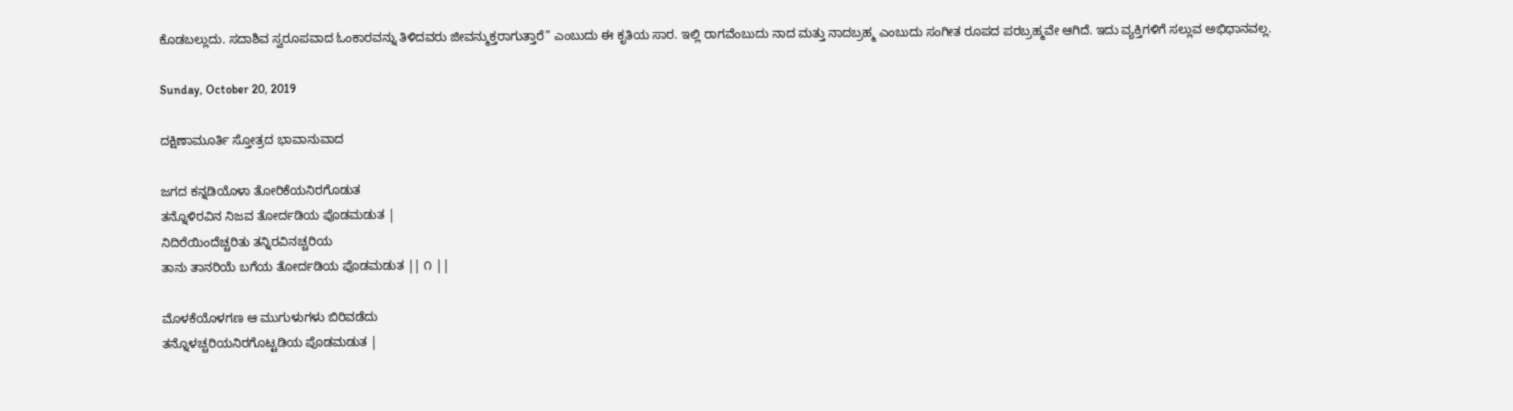ಕೊಡಬಲ್ಲುದು. ಸದಾಶಿವ ಸ್ವರೂಪವಾದ ಓಂಕಾರವನ್ನು ತಿಳಿದವರು ಜೀವನ್ಮುಕ್ತರಾಗುತ್ತಾರೆ” ಎಂಬುದು ಈ ಕೃತಿಯ ಸಾರ. ಇಲ್ಲಿ ರಾಗವೆಂಬುದು ನಾದ ಮತ್ತು ನಾದಬ್ರಹ್ಮ ಎಂಬುದು ಸಂಗೀತ ರೂಪದ ಪರಬ್ರಹ್ಮವೇ ಆಗಿದೆ. ಇದು ವ್ಯಕ್ತಿಗಳಿಗೆ ಸಲ್ಲುವ ಅಭಿಧಾನವಲ್ಲ.

Sunday, October 20, 2019

ದಕ್ಷಿಣಾಮೂರ್ತಿ ಸ್ತೋತ್ರದ ಭಾವಾನುವಾದ

ಜಗದ ಕನ್ನಡಿಯೊಳಾ ತೋರಿಕೆಯನಿರಗೊಡುತ
ತನ್ನೊಳಿರವಿನ ನಿಜವ ತೋರ್ದಡಿಯ ಪೊಡಮಡುತ |
ನಿದಿರೆಯಿಂದೆಚ್ಚರಿತು ತನ್ನಿರವಿನಚ್ಚರಿಯ
ತಾನು ತಾನರಿಯೆ ಬಗೆಯ ತೋರ್ದಡಿಯ ಪೊಡಮಡುತ || ೧ ||

ಮೊಳಕೆಯೊಳಗಣ ಆ ಮುಗುಳುಗಳು ಬಿರಿವಡೆದು
ತನ್ನೊಳಚ್ಚರಿಯನಿರಗೊಟ್ಟಡಿಯ ಪೊಡಮಡುತ |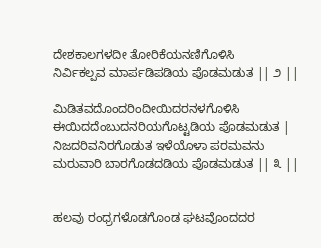ದೇಶಕಾಲಗಳದೀ ತೋರಿಕೆಯನಣಿಗೊಳಿಸಿ
ನಿರ್ವಿಕಲ್ಪವ ಮಾರ್ಪಡಿಪಡಿಯ ಪೊಡಮಡುತ || ೨ ||

ಮಿಡಿತವದೊಂದರಿಂದೀಯಿದರನಳಗೊಳಿಸಿ
ಈಯಿದದೆಂಬುದನರಿಯಗೊಟ್ಟಡಿಯ ಪೊಡಮಡುತ |
ನಿಜದರಿವನಿರಗೊಡುತ ಇಳೆಯೊಳಾ ಪರಮವನು
ಮರುವಾರಿ ಬಾರಗೊಡದಡಿಯ ಪೊಡಮಡುತ || ೩ ||


ಹಲವು ರಂಧ್ರಗಳೊಡಗೊಂಡ ಘಟವೊಂದದರ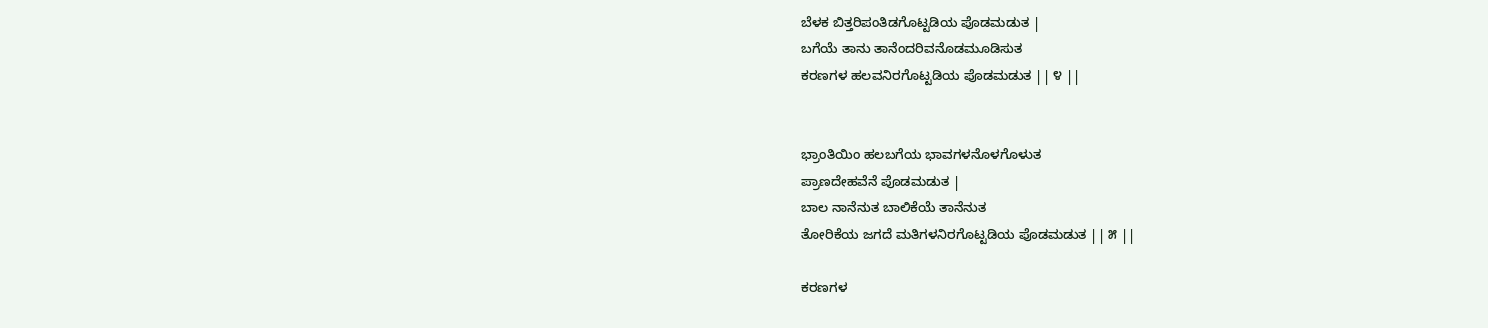ಬೆಳಕ ಬಿತ್ತರಿಪಂತಿಡಗೊಟ್ಟಡಿಯ ಪೊಡಮಡುತ |
ಬಗೆಯೆ ತಾನು ತಾನೆಂದರಿವನೊಡಮೂಡಿಸುತ
ಕರಣಗಳ ಹಲವನಿರಗೊಟ್ಟಡಿಯ ಪೊಡಮಡುತ || ೪ ||


ಭ್ರಾಂತಿಯಿಂ ಹಲಬಗೆಯ ಭಾವಗಳನೊಳಗೊಳುತ
ಪ್ರಾಣದೇಹವೆನೆ ಪೊಡಮಡುತ |
ಬಾಲ ನಾನೆನುತ ಬಾಲಿಕೆಯೆ ತಾನೆನುತ
ತೋರಿಕೆಯ ಜಗದೆ ಮತಿಗಳನಿರಗೊಟ್ಟಡಿಯ ಪೊಡಮಡುತ || ೫ ||

ಕರಣಗಳ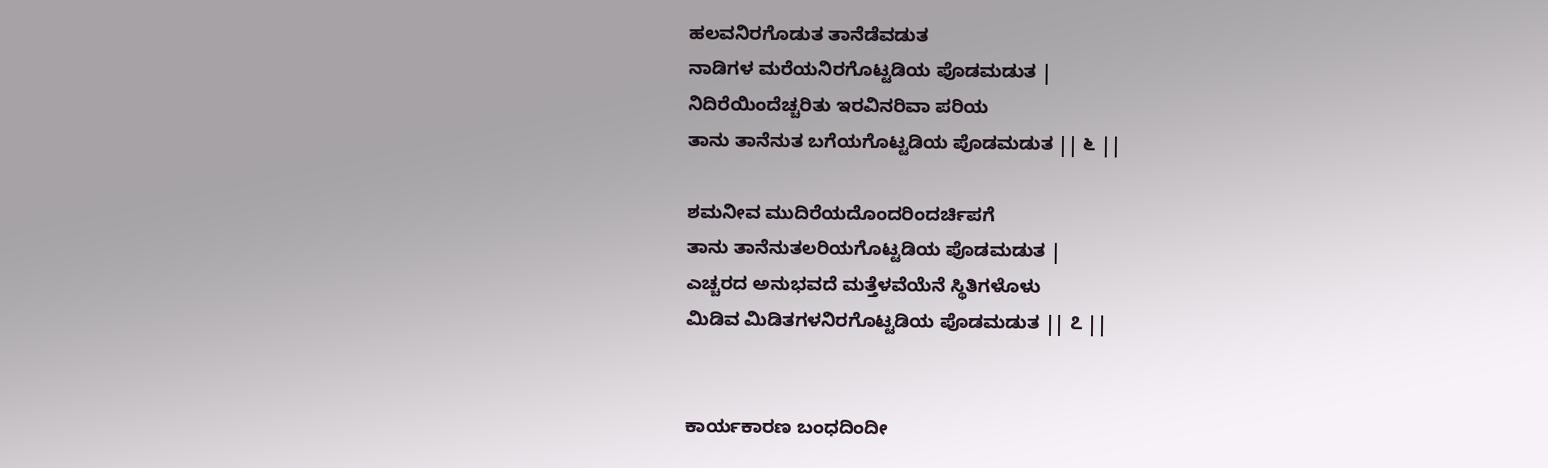ಹಲವನಿರಗೊಡುತ ತಾನೆಡೆವಡುತ
ನಾಡಿಗಳ ಮರೆಯನಿರಗೊಟ್ಟಡಿಯ ಪೊಡಮಡುತ |
ನಿದಿರೆಯಿಂದೆಚ್ಚರಿತು ಇರವಿನರಿವಾ ಪರಿಯ
ತಾನು ತಾನೆನುತ ಬಗೆಯಗೊಟ್ಟಡಿಯ ಪೊಡಮಡುತ || ೬ ||

ಶಮನೀವ ಮುದಿರೆಯದೊಂದರಿಂದರ್ಚಿಪಗೆ
ತಾನು ತಾನೆನುತಲರಿಯಗೊಟ್ಟಡಿಯ ಪೊಡಮಡುತ |
ಎಚ್ಚರದ ಅನುಭವದೆ ಮತ್ತೆಳವೆಯೆನೆ ಸ್ಥಿತಿಗಳೊಳು
ಮಿಡಿವ ಮಿಡಿತಗಳನಿರಗೊಟ್ಟಡಿಯ ಪೊಡಮಡುತ || ೭ ||


ಕಾರ್ಯಕಾರಣ ಬಂಧದಿಂದೀ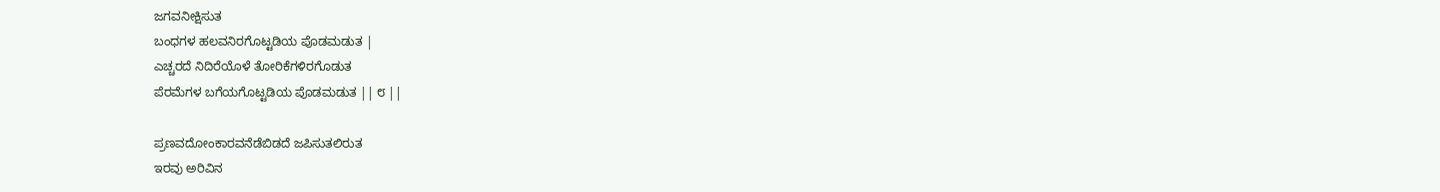ಜಗವನೀಕ್ಷಿಸುತ
ಬಂಧಗಳ ಹಲವನಿರಗೊಟ್ಟಡಿಯ ಪೊಡಮಡುತ |
ಎಚ್ಚರದೆ ನಿದಿರೆಯೊಳೆ ತೋರಿಕೆಗಳಿರಗೊಡುತ
ಪೆರಮೆಗಳ ಬಗೆಯಗೊಟ್ಟಡಿಯ ಪೊಡಮಡುತ || ೮ ||

ಪ್ರಣವದೋಂಕಾರವನೆಡೆಬಿಡದೆ ಜಪಿಸುತಲಿರುತ
ಇರವು ಅರಿವಿನ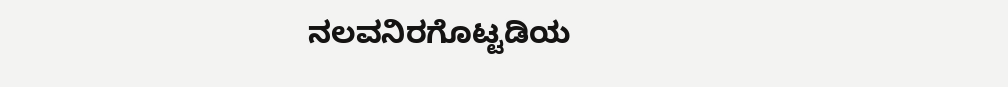ನಲವನಿರಗೊಟ್ಟಡಿಯ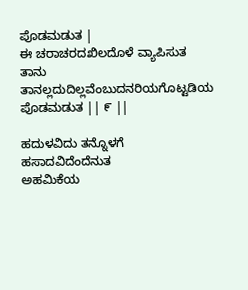ಪೊಡಮಡುತ |
ಈ ಚರಾಚರದಖಿಲದೊಳೆ ವ್ಯಾಪಿಸುತ
ತಾನು ತಾನಲ್ಲದುದಿಲ್ಲವೆಂಬುದನರಿಯಗೊಟ್ಟಡಿಯ ಪೊಡಮಡುತ || ೯ ||

ಹದುಳವಿದು ತನ್ನೊಳಗೆ ಹಸಾದವಿದೆಂದೆನುತ
ಅಹಮಿಕೆಯ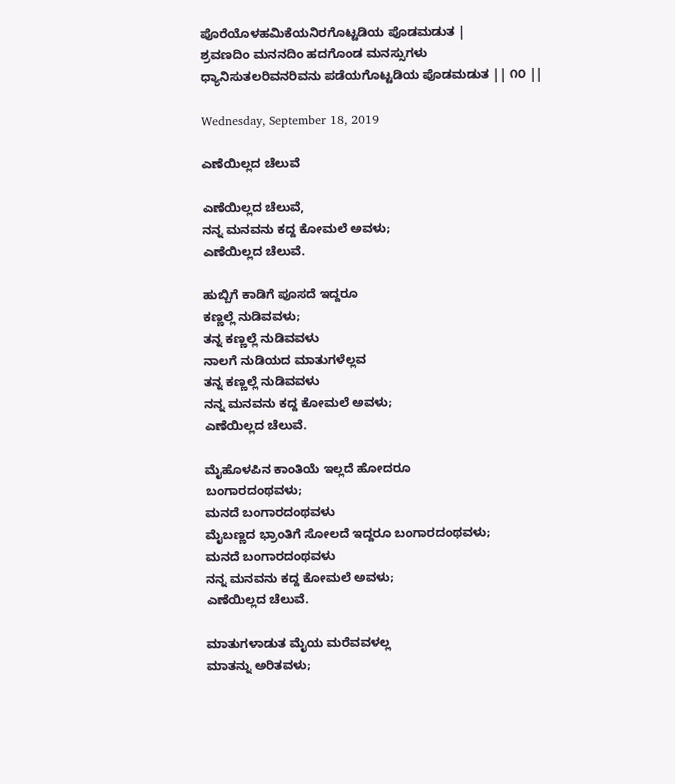ಪೊರೆಯೊಳಹಮಿಕೆಯನಿರಗೊಟ್ಟಡಿಯ ಪೊಡಮಡುತ |
ಶ್ರವಣದಿಂ ಮನನದಿಂ ಹದಗೊಂಡ ಮನಸ್ಸುಗಳು
ಧ್ಯಾನಿಸುತಲರಿವನರಿವನು ಪಡೆಯಗೊಟ್ಟಡಿಯ ಪೊಡಮಡುತ || ೧೦ ||

Wednesday, September 18, 2019

ಎಣೆಯಿಲ್ಲದ ಚೆಲುವೆ

ಎಣೆಯಿಲ್ಲದ ಚೆಲುವೆ,
ನನ್ನ ಮನವನು ಕದ್ದ ಕೋಮಲೆ ಅವಳು;
ಎಣೆಯಿಲ್ಲದ ಚೆಲುವೆ.

ಹುಬ್ಬಿಗೆ ಕಾಡಿಗೆ ಪೂಸದೆ ಇದ್ದರೂ
ಕಣ್ಣಲ್ಲೆ ನುಡಿವವಳು;
ತನ್ನ ಕಣ್ಣಲ್ಲೆ ನುಡಿವವಳು
ನಾಲಗೆ ನುಡಿಯದ ಮಾತುಗಳೆಲ್ಲವ
ತನ್ನ ಕಣ್ಣಲ್ಲೆ ನುಡಿವವಳು
ನನ್ನ ಮನವನು ಕದ್ದ ಕೋಮಲೆ ಅವಳು;
ಎಣೆಯಿಲ್ಲದ ಚೆಲುವೆ.

ಮೈಹೊಳಪಿನ ಕಾಂತಿಯೆ ಇಲ್ಲದೆ ಹೋದರೂ
ಬಂಗಾರದಂಥವಳು;
ಮನದೆ ಬಂಗಾರದಂಥವಳು
ಮೈಬಣ್ಣದ ಭ್ರಾಂತಿಗೆ ಸೋಲದೆ ಇದ್ದರೂ ಬಂಗಾರದಂಥವಳು;
ಮನದೆ ಬಂಗಾರದಂಥವಳು
ನನ್ನ ಮನವನು ಕದ್ದ ಕೋಮಲೆ ಅವಳು;
ಎಣೆಯಿಲ್ಲದ ಚೆಲುವೆ.

ಮಾತುಗಳಾಡುತ ಮೈಯ ಮರೆವವಳಲ್ಲ
ಮಾತನ್ನು ಅರಿತವಳು;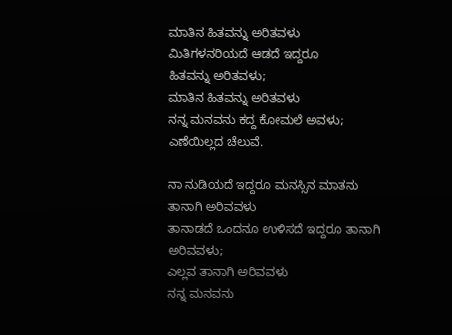ಮಾತಿನ ಹಿತವನ್ನು ಅರಿತವಳು
ಮಿತಿಗಳನರಿಯದೆ ಆಡದೆ ಇದ್ದರೂ
ಹಿತವನ್ನು ಅರಿತವಳು;
ಮಾತಿನ ಹಿತವನ್ನು ಅರಿತವಳು
ನನ್ನ ಮನವನು ಕದ್ದ ಕೋಮಲೆ ಅವಳು;
ಎಣೆಯಿಲ್ಲದ ಚೆಲುವೆ.

ನಾ ನುಡಿಯದೆ ಇದ್ದರೂ ಮನಸ್ಸಿನ ಮಾತನು
ತಾನಾಗಿ ಅರಿವವಳು
ತಾನಾಡದೆ ಒಂದನೂ ಉಳಿಸದೆ ಇದ್ದರೂ ತಾನಾಗಿ ಅರಿವವಳು;
ಎಲ್ಲವ ತಾನಾಗಿ ಅರಿವವಳು
ನನ್ನ ಮನವನು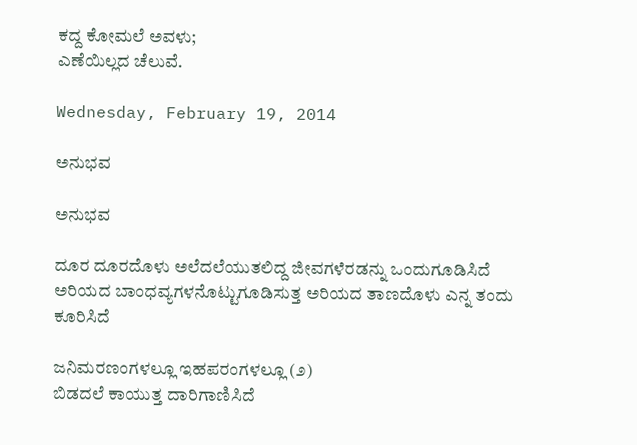ಕದ್ದ ಕೋಮಲೆ ಅವಳು;
ಎಣೆಯಿಲ್ಲದ ಚೆಲುವೆ.

Wednesday, February 19, 2014

ಅನುಭವ

ಅನುಭವ

ದೂರ ದೂರದೊಳು ಅಲೆದಲೆಯುತಲಿದ್ದ ಜೀವಗಳೆರಡನ್ನು ಒಂದುಗೂಡಿಸಿದೆ
ಅರಿಯದ ಬಾಂಧವ್ಯಗಳನೊಟ್ಟುಗೂಡಿಸುತ್ತ ಅರಿಯದ ತಾಣದೊಳು ಎನ್ನ ತಂದು ಕೂರಿಸಿದೆ

ಜನಿಮರಣಂಗಳಲ್ಲೂ ಇಹಪರಂಗಳಲ್ಲೂ (೨)
ಬಿಡದಲೆ ಕಾಯುತ್ತ ದಾರಿಗಾಣಿಸಿದೆ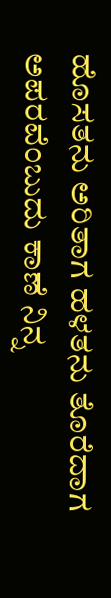ಹೊಸತನು ಅರಿತಾಗ ಹಳತನು ತೊರೆದಾಗ
ಅಪರವೆಂಬುದು ಕಾಣೆ ನಿನ್ನ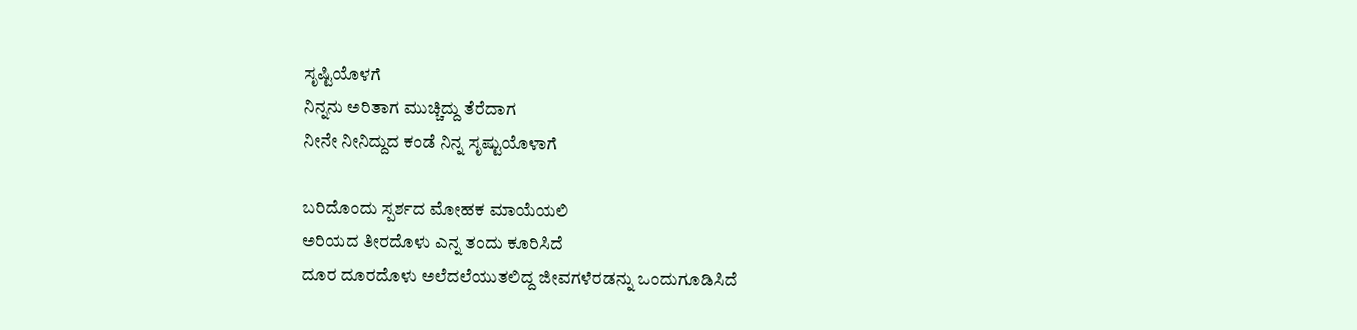ಸೃಷ್ಟಿಯೊಳಗೆ
ನಿನ್ನನು ಅರಿತಾಗ ಮುಚ್ಚಿದ್ದು ತೆರೆದಾಗ
ನೀನೇ ನೀನಿದ್ದುದ ಕಂಡೆ ನಿನ್ನ ಸೃಷ್ಟುಯೊಳಾಗೆ

ಬರಿದೊಂದು ಸ್ಪರ್ಶದ ಮೋಹಕ ಮಾಯೆಯಲಿ
ಅರಿಯದ ತೀರದೊಳು ಎನ್ನ ತಂದು ಕೂರಿಸಿದೆ
ದೂರ ದೂರದೊಳು ಅಲೆದಲೆಯುತಲಿದ್ದ ಜೀವಗಳೆರಡನ್ನು ಒಂದುಗೂಡಿಸಿದೆ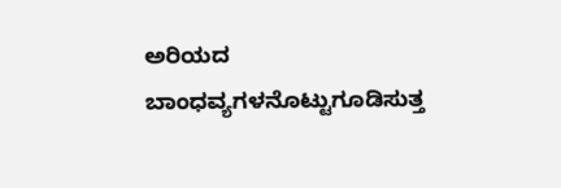ಅರಿಯದ ಬಾಂಧವ್ಯಗಳನೊಟ್ಟುಗೂಡಿಸುತ್ತ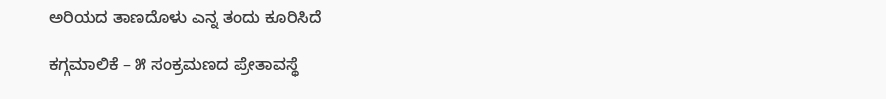ಅರಿಯದ ತಾಣದೊಳು ಎನ್ನ ತಂದು ಕೂರಿಸಿದೆ

ಕಗ್ಗಮಾಲಿಕೆ – ೫ ಸಂಕ್ರಮಣದ ಪ್ರೇತಾವಸ್ಥೆ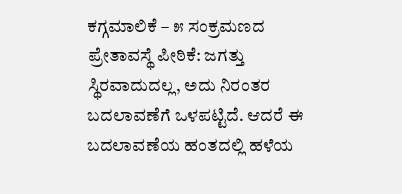ಕಗ್ಗಮಾಲಿಕೆ – ೫ ಸಂಕ್ರಮಣದ ಪ್ರೇತಾವಸ್ಥೆ ಪೀಠಿಕೆ: ಜಗತ್ತು ಸ್ಥಿರವಾದುದಲ್ಲ, ಅದು ನಿರಂತರ ಬದಲಾವಣೆಗೆ ಒಳಪಟ್ಟಿದೆ. ಆದರೆ ಈ ಬದಲಾವಣೆಯ ಹಂತದಲ್ಲಿ ಹಳೆಯ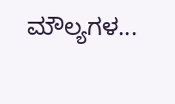ಮೌಲ್ಯಗಳ...